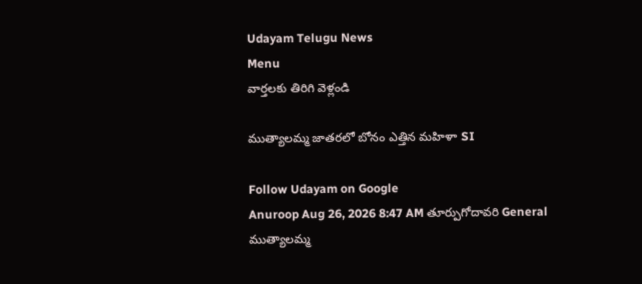Udayam Telugu News
Menu
వార్తలకు తిరిగి వెళ్లండి

ముత్యాలమ్మ జాతరలో బోనం ఎత్తిన మహిళా SI

Follow Udayam on Google
Anuroop Aug 26, 2026 8:47 AM తూర్పుగోదావరి General
ముత్యాలమ్మ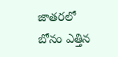జాతరలో బోనం ఎత్తిన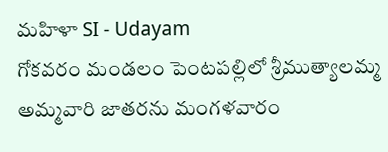మహిళా SI - Udayam
గోకవరం మండలం పెంటపల్లిలో శ్రీముత్యాలమ్మ అమ్మవారి జాతరను మంగళవారం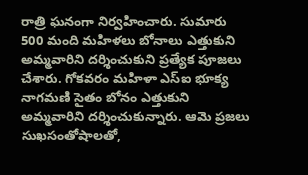రాత్రి ఘనంగా నిర్వహించారు. సుమారు 500 మంది మహిళలు బోనాలు ఎత్తుకుని అమ్మవారిని దర్శించుకుని ప్రత్యేక పూజలు చేశారు. గోకవరం మహిళా ఎస్‌ఐ భూక్య నాగమణి సైతం బోనం ఎత్తుకుని అమ్మవారిని దర్శించుకున్నారు. ఆమె ప్రజలు సుఖసంతోషాలతో,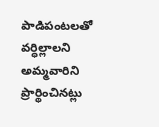పాడిపంటలతో వర్ధిల్లాలని అమ్మవారిని ప్రార్థించినట్లు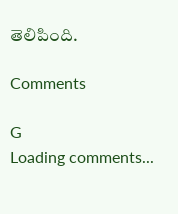తెలిపింది.

Comments

G
Loading comments...